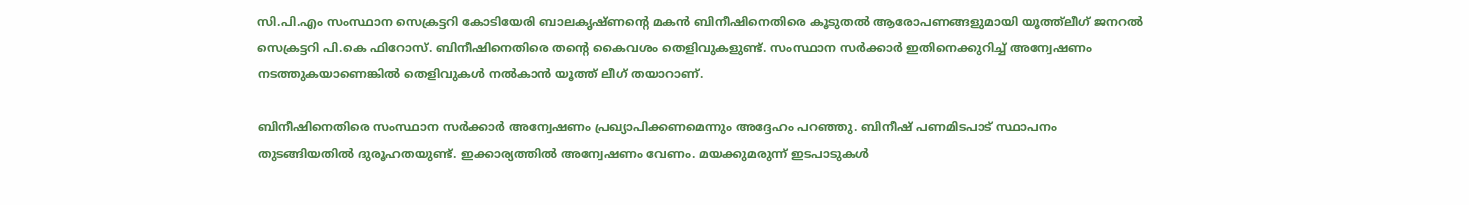സി.പി.എം സംസ്ഥാന സെക്രട്ടറി കോടിയേരി ബാലകൃഷ്ണന്റെ മകൻ ബിനീഷിനെതിരെ കൂടുതൽ ആരോപണങ്ങളുമായി യൂത്ത്ലീഗ് ജനറൽ സെക്രട്ടറി പി.കെ ഫിറോസ്. ബിനീഷിനെതിരെ തന്റെ കൈവശം തെളിവുകളുണ്ട്. സംസ്ഥാന സർക്കാർ ഇതിനെക്കുറിച്ച് അന്വേഷണം നടത്തുകയാണെങ്കിൽ തെളിവുകൾ നൽകാൻ യൂത്ത് ലീഗ് തയാറാണ്.

ബിനീഷിനെതിരെ സംസ്ഥാന സർക്കാർ അന്വേഷണം പ്രഖ്യാപിക്കണമെന്നും അദ്ദേഹം പറഞ്ഞു. ബിനീഷ് പണമിടപാട് സ്ഥാപനം തുടങ്ങിയതിൽ ദുരൂഹതയുണ്ട്. ഇക്കാര്യത്തിൽ അന്വേഷണം വേണം. മയക്കുമരുന്ന് ഇടപാടുകൾ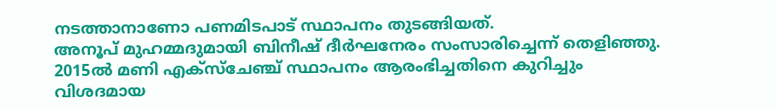നടത്താനാണോ പണമിടപാട് സ്ഥാപനം തുടങ്ങിയത്.
അനൂപ് മുഹമ്മദുമായി ബിനീഷ് ദീർഘനേരം സംസാരിച്ചെന്ന് തെളിഞ്ഞു. 2015ൽ മണി എക്സ്ചേഞ്ച് സ്ഥാപനം ആരംഭിച്ചതിനെ കുറിച്ചും വിശദമായ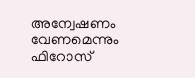അന്വേഷണം വേണമെന്നും ഫിറോസ്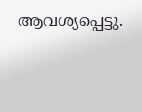ആവശ്യപ്പെട്ടു.